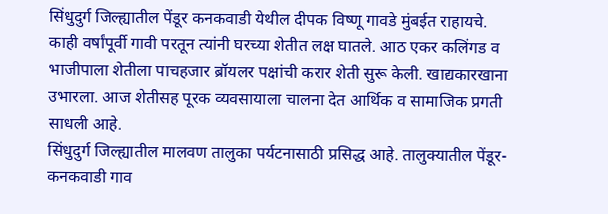सिंधुदुर्ग जिल्ह्यातील पेंडूर कनकवाडी येथील दीपक विष्णू गावडे मुंबईत राहायचे. काही वर्षांपूर्वी गावी परतून त्यांनी घरच्या शेतीत लक्ष घातले. आठ एकर कलिंगड व भाजीपाला शेतीला पाचहजार ब्रॉयलर पक्षांची करार शेती सुरू केली. खाद्यकारखाना उभारला. आज शेतीसह पूरक व्यवसायाला चालना देत आर्थिक व सामाजिक प्रगती साधली आहे.
सिंधुदुर्ग जिल्ह्यातील मालवण तालुका पर्यटनासाठी प्रसिद्ध आहे. तालुक्यातील पेंडूर-कनकवाडी गाव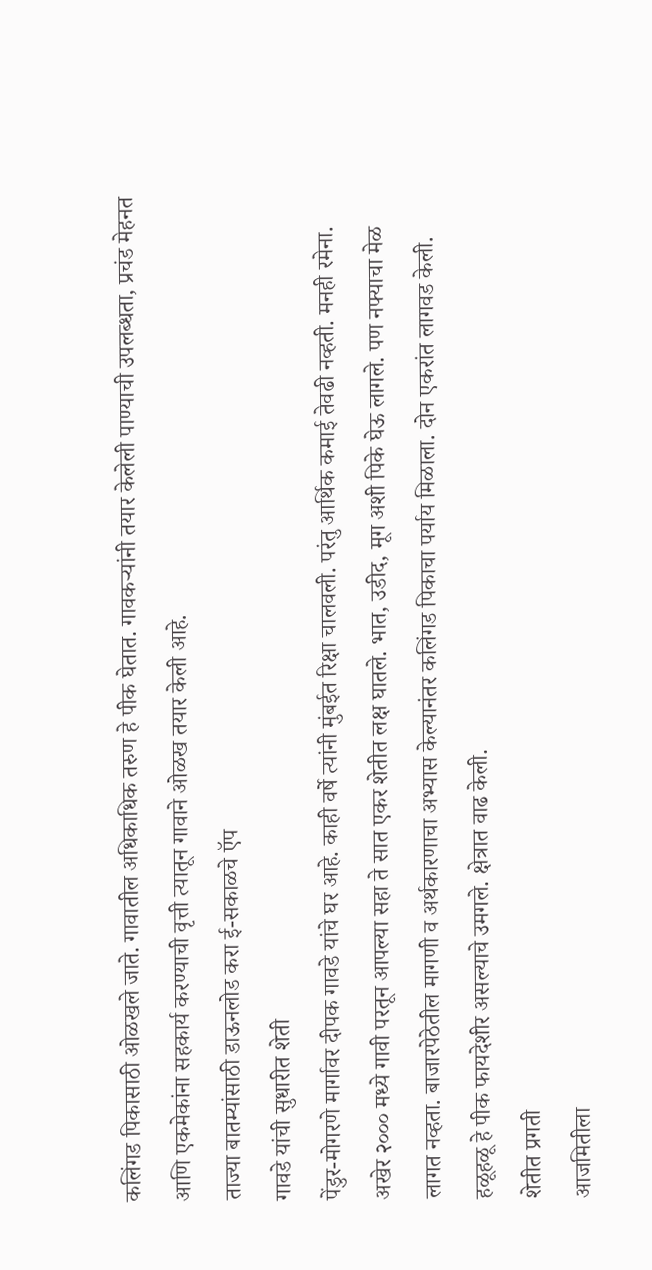कलिंगड पिकासाठी ओळखले जाते. गावातील अधिकाधिक तरुण हे पीक घेतात. गावकऱ्यांनी तयार केलेली पाण्याची उपलब्धता, प्रचंड मेहनत आणि एकमेकांना सहकार्य करण्याची वृत्ती त्यातून गावाने ओळख तयार केली आहे.
ताज्या बातम्यांसाठी डाऊनलोड करा ई-सकाळचे ऍप
गावडे यांची सुधारीत शेती
पेंडुर-मोगरणे मार्गावर दीपक गावडे यांचे घर आहे. काही वर्षे त्यांनी मुंबईत रिक्षा चालवली. परंतु आर्थिक कमाई तेवढी नव्हती. मनही रमेना. अखेर २००० मध्ये गावी परतून आपल्या सहा ते सात एकर शेतीत लक्ष घातले. भात, उडीद, मूग अशी पिके घेऊ लागले. पण नफ्याचा मेळ लागत नव्हता. बाजारपेठेतील मागणी व अर्थकारणाचा अभ्यास केल्यानंतर कलिंगड पिकाचा पर्याय मिळाला. दोन एकरांत लागवड केली. हळूहळू हे पीक फायदेशीर असल्याचे उमगले. क्षेत्रात वाढ केली.
शेतीत प्रगती
आजमितीला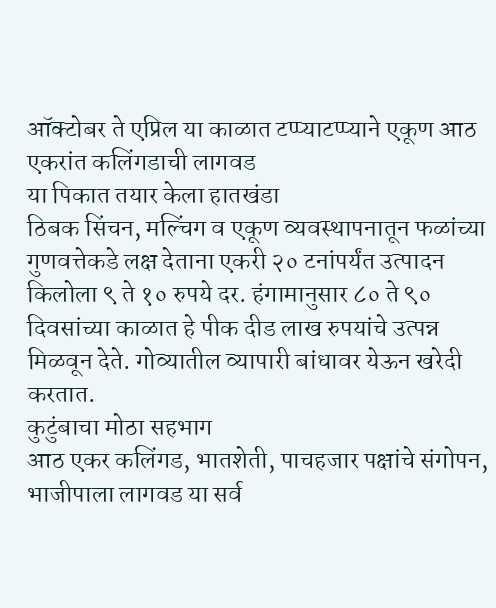ऑक्टोबर ते एप्रिल या काळात टप्प्याटप्प्याने एकूण आठ एकरांत कलिंगडाची लागवड
या पिकात तयार केला हातखंडा
ठिबक सिंचन, मल्चिंग व एकूण व्यवस्थापनातून फळांच्या गुणवत्तेकडे लक्ष देताना एकरी २० टनांपर्यंत उत्पादन
किलोला ९ ते १० रुपये दर. हंगामानुसार ८० ते ९० दिवसांच्या काळात हे पीक दीड लाख रुपयांचे उत्पन्न मिळवून देते. गोव्यातील व्यापारी बांधावर येऊन खरेदी करतात.
कुटुंबाचा मोठा सहभाग
आठ एकर कलिंगड, भातशेती, पाचहजार पक्षांचे संगोपन, भाजीपाला लागवड या सर्व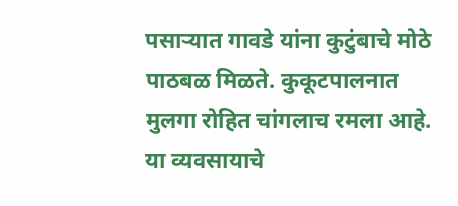पसाऱ्यात गावडे यांना कुटुंबाचे मोठे पाठबळ मिळते. कुकूटपालनात मुलगा रोहित चांगलाच रमला आहे. या व्यवसायाचे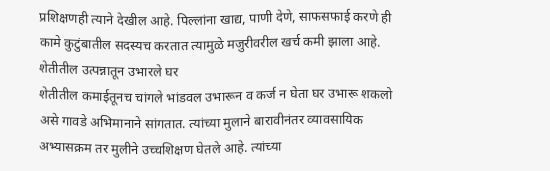प्रशिक्षणही त्याने देखील आहे. पिल्लांना खाद्य, पाणी देणे, साफसफाई करणे ही कामे कुटुंबातील सदस्यच करतात त्यामुळे मजुरीवरील खर्च कमी झाला आहे.
शेतीतील उत्पन्नातून उभारले घर
शेतीतील कमाईतूनच चांगले भांडवल उभारून व कर्ज न घेता घर उभारू शकलो असे गावडे अभिमानाने सांगतात. त्यांच्या मुलाने बारावीनंतर व्यावसायिक अभ्यासक्रम तर मुलीने उच्चशिक्षण घेतले आहे. त्यांच्या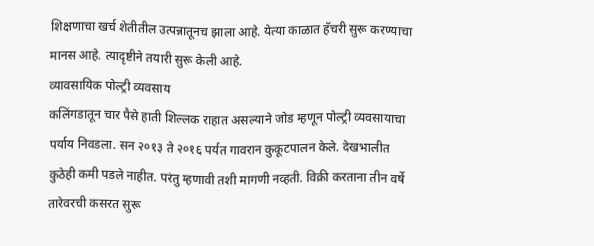शिक्षणाचा खर्च शेतीतील उत्पन्नातूनच झाला आहे. येत्या काळात हॅचरी सुरू करण्याचा मानस आहे. त्यादृष्टीने तयारी सुरू केली आहे.
व्यावसायिक पोल्ट्री व्यवसाय
कलिंगडातून चार पैसे हाती शिल्लक राहात असल्याने जोड म्हणून पोल्ट्री व्यवसायाचा पर्याय निवडला. सन २०१३ ते २०१६ पर्यत गावरान कुकूटपालन केले. देखभालीत कुठेही कमी पडले नाहीत. परंतु म्हणावी तशी मागणी नव्हती. विक्री करताना तीन वर्षे तारेवरची कसरत सुरू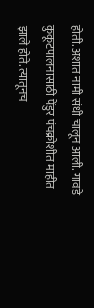होती. अशात नामी संधी चालून आली. गावडे कुकूटपालनासाठी पेंडुर पंचक्रोशीत माहीत झाले होते. त्यातूनच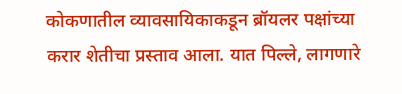कोकणातील व्यावसायिकाकडून ब्रॉयलर पक्षांच्या करार शेतीचा प्रस्ताव आला. यात पिल्ले, लागणारे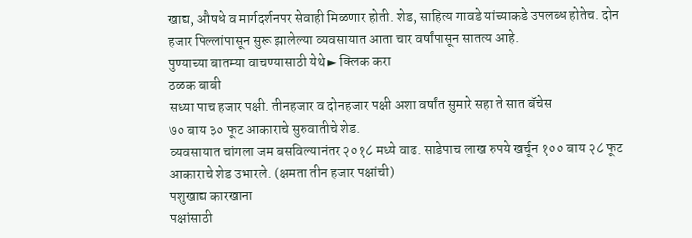खाद्य, औषधे व मार्गदर्शनपर सेवाही मिळणार होती. शेड, साहित्य गावडे यांच्याकडे उपलब्ध होतेच. दोन हजार पिल्लांपासून सुरू झालेल्या व्यवसायात आता चार वर्षांपासून सातत्य आहे.
पुण्याच्या बातम्या वाचण्यासाठी येथे ► क्लिक करा
ठळक बाबी
सध्या पाच हजार पक्षी. तीनहजार व दोनहजार पक्षी अशा वर्षांत सुमारे सहा ते सात बॅचेस
७० बाय ३० फूट आकाराचे सुरुवातीचे शेड.
व्यवसायात चांगला जम बसविल्यानंतर २०१८ मध्ये वाढ. साडेपाच लाख रुपये खर्चून १०० बाय २८ फूट आकाराचे शेड उभारले. (क्षमता तीन हजार पक्षांची)
पशुखाद्य कारखाना
पक्षांसाठी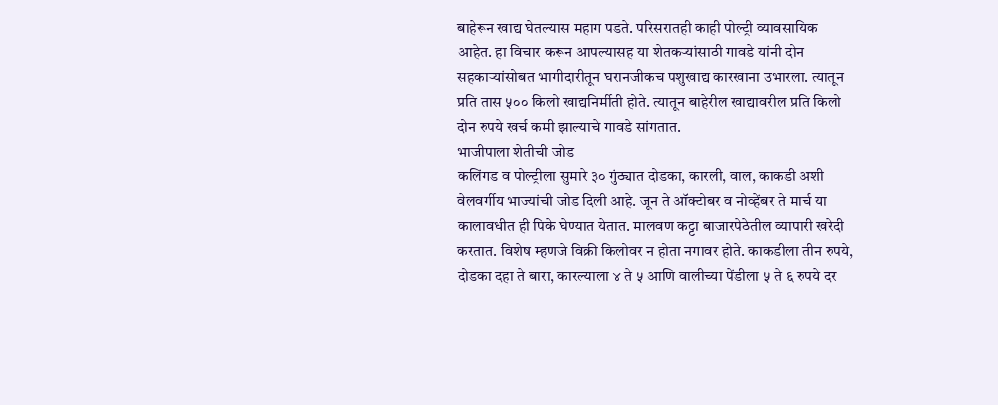बाहेरून खाद्य घेतल्यास महाग पडते. परिसरातही काही पोल्ट्री व्यावसायिक आहेत. हा विचार करून आपल्यासह या शेतकऱ्यांसाठी गावडे यांनी दोन सहकाऱ्यांसोबत भागीदारीतून घरानजीकच पशुखाद्य कारखाना उभारला. त्यातून प्रति तास ५०० किलो खाद्यनिर्मीती होते. त्यातून बाहेरील खाद्यावरील प्रति किलो दोन रुपये खर्च कमी झाल्याचे गावडे सांगतात.
भाजीपाला शेतीची जोड
कलिंगड व पोल्ट्रीला सुमारे ३० गुंठ्यात दोडका, कारली, वाल, काकडी अशी वेलवर्गीय भाज्यांची जोड दिली आहे. जून ते ऑक्टोबर व नोव्हेंबर ते मार्च या कालावधीत ही पिके घेण्यात येतात. मालवण कट्टा बाजारपेठेतील व्यापारी खरेदी करतात. विशेष म्हणजे विक्री किलोवर न होता नगावर होते. काकडीला तीन रुपये, दोडका दहा ते बारा, कारल्याला ४ ते ५ आणि वालीच्या पेंडीला ५ ते ६ रुपये दर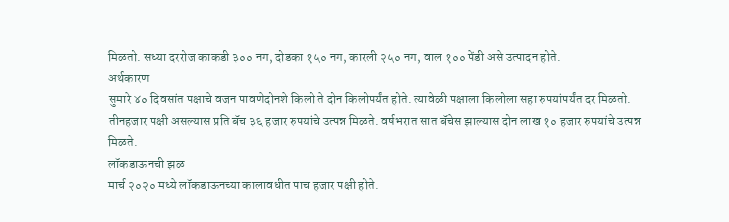मिळतो. सध्या दररोज काकडी ३०० नग, दोडका १५० नग, कारली २५० नग, वाल १०० पेंडी असे उत्पादन होते.
अर्थकारण
सुमारे ४० दिवसांत पक्षाचे वजन पावणेदोनशे किलो ते दोन किलोपर्यंत होते. त्यावेळी पक्षाला किलोला सहा रुपयांपर्यंत दर मिळतो. तीनहजार पक्षी असल्यास प्रति बॅच ३६ हजार रुपयांचे उत्पन्न मिळते. वर्षभरात सात बॅचेस झाल्यास दोन लाख १० हजार रुपयांचे उत्पन्न मिळते.
लॉकडाऊनची झळ
मार्च २०२० मध्ये लॉकडाऊनच्या कालावधीत पाच हजार पक्षी होते.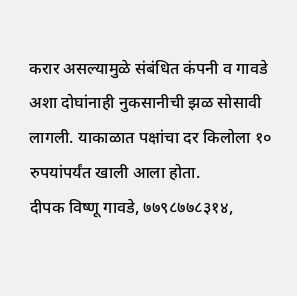करार असल्यामुळे संबंधित कंपनी व गावडे अशा दोघांनाही नुकसानीची झळ सोसावी लागली. याकाळात पक्षांचा दर किलोला १० रुपयांपर्यंत खाली आला होता.
दीपक विष्णू गावडे, ७७९८७७८३१४,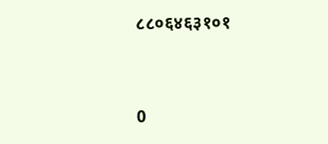८८०६४६३१०१




0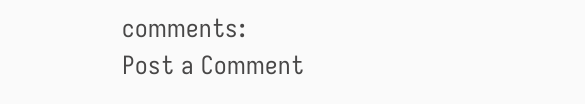comments:
Post a Comment